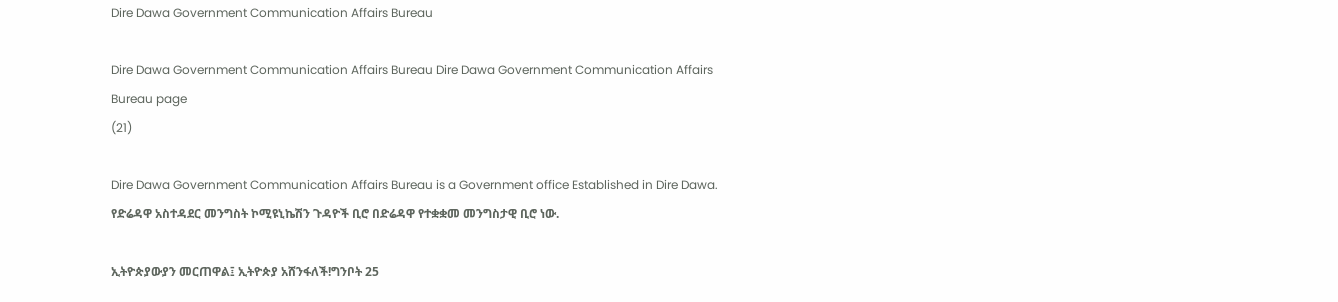Dire Dawa Government Communication Affairs Bureau

Dire Dawa Government Communication Affairs Bureau Dire Dawa Government Communication Affairs Bureau page
(21)

Dire Dawa Government Communication Affairs Bureau is a Government office Established in Dire Dawa. የድሬዳዋ አስተዳደር መንግስት ኮሚዩኒኬሽን ጉዳዮች ቢሮ በድሬዳዋ የተቋቋመ መንግስታዊ ቢሮ ነው.

ኢትዮጵያውያን መርጠዋል፤ ኢትዮጵያ አሸንፋለች!ግንቦት 25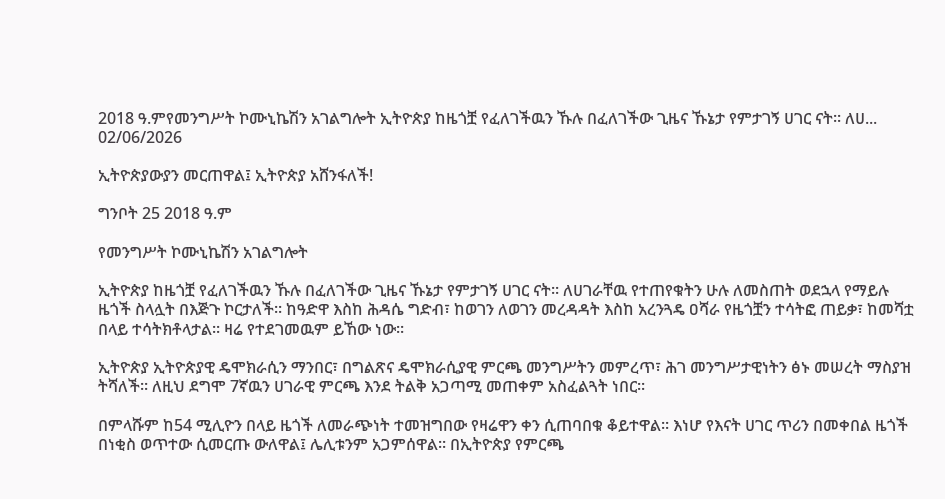2018 ዓ.ምየመንግሥት ኮሙኒኬሽን አገልግሎት ኢትዮጵያ ከዜጎቿ የፈለገችዉን ኹሉ በፈለገችው ጊዜና ኹኔታ የምታገኝ ሀገር ናት፡፡ ለሀ...
02/06/2026

ኢትዮጵያውያን መርጠዋል፤ ኢትዮጵያ አሸንፋለች!

ግንቦት 25 2018 ዓ.ም

የመንግሥት ኮሙኒኬሽን አገልግሎት

ኢትዮጵያ ከዜጎቿ የፈለገችዉን ኹሉ በፈለገችው ጊዜና ኹኔታ የምታገኝ ሀገር ናት፡፡ ለሀገራቸዉ የተጠየቁትን ሁሉ ለመስጠት ወደኋላ የማይሉ ዜጎች ስላሏት በእጅጉ ኮርታለች፡፡ ከዓድዋ እስከ ሕዳሴ ግድብ፣ ከወገን ለወገን መረዳዳት እስከ አረንጓዴ ዐሻራ የዜጎቿን ተሳትፎ ጠይቃ፣ ከመሻቷ በላይ ተሳትክቶላታል፡፡ ዛሬ የተደገመዉም ይኸው ነው፡፡

ኢትዮጵያ ኢትዮጵያዊ ዴሞክራሲን ማንበር፣ በግልጽና ዴሞክራሲያዊ ምርጫ መንግሥትን መምረጥ፣ ሕገ መንግሥታዊነትን ፅኑ መሠረት ማስያዝ ትሻለች፡፡ ለዚህ ደግሞ 7ኛዉን ሀገራዊ ምርጫ እንደ ትልቅ አጋጣሚ መጠቀም አስፈልጓት ነበር፡፡

በምላሹም ከ54 ሚሊዮን በላይ ዜጎች ለመራጭነት ተመዝግበው የዛሬዋን ቀን ሲጠባበቁ ቆይተዋል፡፡ እነሆ የእናት ሀገር ጥሪን በመቀበል ዜጎች በነቂስ ወጥተው ሲመርጡ ውለዋል፤ ሌሊቱንም አጋምሰዋል፡፡ በኢትዮጵያ የምርጫ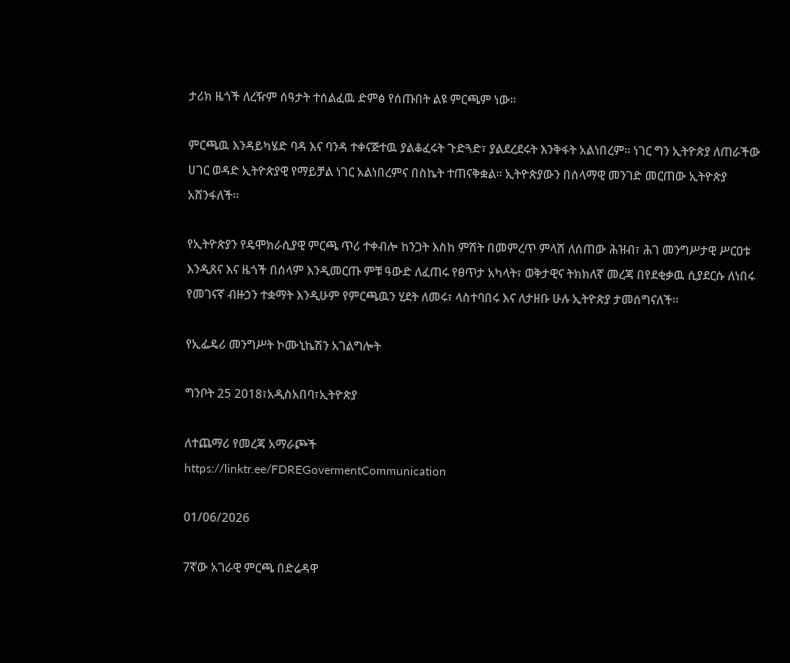ታሪክ ዜጎች ለረዥም ሰዓታት ተሰልፈዉ ድምፅ የሰጡበት ልዩ ምርጫም ነው፡፡

ምርጫዉ እንዳይካሄድ ባዳ እና ባንዳ ተቀናጅተዉ ያልቆፈሩት ጉድጓድ፣ ያልደረደሩት እንቅፋት አልነበረም፡፡ ነገር ግን ኢትዮጵያ ለጠራችው ሀገር ወዳድ ኢትዮጵያዊ የማይቻል ነገር አልነበረምና በስኬት ተጠናቅቋል፡፡ ኢትዮጵያውን በሰላማዊ መንገድ መርጠው ኢትዮጵያ አሸንፋለች፡፡

የኢትዮጵያን የዴሞክራሲያዊ ምርጫ ጥሪ ተቀብሎ ከንጋት እስከ ምሽት በመምረጥ ምላሽ ለሰጠው ሕዝብ፣ ሕገ መንግሥታዊ ሥርዐቱ እንዲጸና እና ዜጎች በሰላም እንዲመርጡ ምቹ ዓውድ ለፈጠሩ የፀጥታ አካላት፣ ወቅታዊና ትክክለኛ መረጃ በየደቂቃዉ ሲያደርሱ ለነበሩ የመገናኛ ብዙኃን ተቋማት እንዲሁም የምርጫዉን ሂደት ለመሩ፣ ላስተባበሩ እና ለታዘቡ ሁሉ ኢትዮጵያ ታመሰግናለች፡፡

የኢፌዴሪ መንግሥት ኮሙኒኬሽን አገልግሎት

ግንቦት 25 2018፣አዲስአበባ፣ኢትዮጵያ

ለተጨማሪ የመረጃ አማራጮች
https://linktr.ee/FDREGovermentCommunication

01/06/2026

7ኛው አገራዊ ምርጫ በድሬዳዋ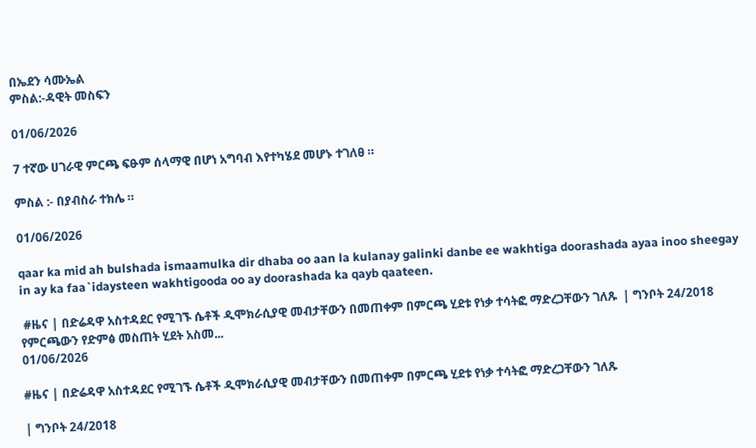በኤደን ሳሙኤል
ምስል:-ዳዊት መስፍን

01/06/2026

7 ተኛው ሀገራዊ ምርጫ ፍፁም ሰላማዊ በሆነ አግባብ እየተካሄደ መሆኑ ተገለፀ ።

ምስል :- በያብስራ ተክሌ ።

01/06/2026

qaar ka mid ah bulshada ismaamulka dir dhaba oo aan la kulanay galinki danbe ee wakhtiga doorashada ayaa inoo sheegay in ay ka faa`idaysteen wakhtigooda oo ay doorashada ka qayb qaateen.

 #ዜና | በድሬዳዋ አስተዳደር የሚገኙ ሴቶች ዲሞክራሲያዊ መብታቸውን በመጠቀም በምርጫ ሂደቱ የነቃ ተሳትፎ ማድረጋቸውን ገለጹ  | ግንቦት 24/2018 የምርጫውን የድምፅ መስጠት ሂደት አስመ...
01/06/2026

#ዜና | በድሬዳዋ አስተዳደር የሚገኙ ሴቶች ዲሞክራሲያዊ መብታቸውን በመጠቀም በምርጫ ሂደቱ የነቃ ተሳትፎ ማድረጋቸውን ገለጹ

| ግንቦት 24/2018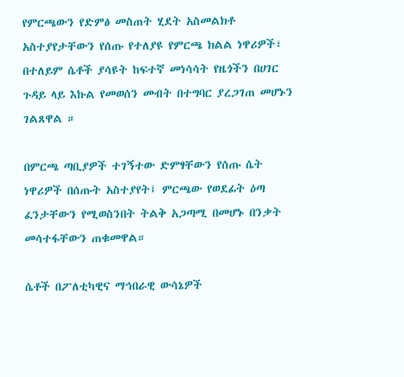የምርጫውን የድምፅ መስጠት ሂደት አስመልክቶ አስተያየታቸውን የሰጡ የተለያዩ የምርጫ ክልል ነዋሪዎች፣ በተለይም ሴቶች ያሳዩት ከፍተኛ መነሳሳት የዜጎችን በሀገር ጉዳይ ላይ እኩል የመወሰን መብት በተግባር ያረጋገጠ መሆኑን ገልጸዋል ።

በምርጫ ጣቢያዎች ተገኝተው ድምፃቸውን የሰጡ ሴት ነዋሪዎች በሰጡት አስተያየት፤ ምርጫው የወደፊት ዕጣ ፈንታቸውን የሚወስንበት ትልቅ አጋጣሚ በመሆኑ በንቃት መሳተፋቸውን ጠቁመዋል።

ሴቶች በፖለቲካዊና ማኅበራዊ ውሳኔዎች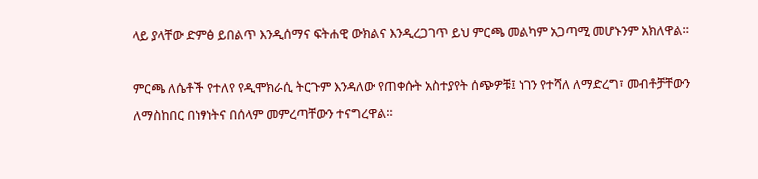ላይ ያላቸው ድምፅ ይበልጥ እንዲሰማና ፍትሐዊ ውክልና እንዲረጋገጥ ይህ ምርጫ መልካም አጋጣሚ መሆኑንም አክለዋል።

ምርጫ ለሴቶች የተለየ የዲሞክራሲ ትርጉም እንዳለው የጠቀሱት አስተያየት ሰጭዎቹ፤ ነገን የተሻለ ለማድረግ፣ መብቶቻቸውን ለማስከበር በነፃነትና በሰላም መምረጣቸውን ተናግረዋል።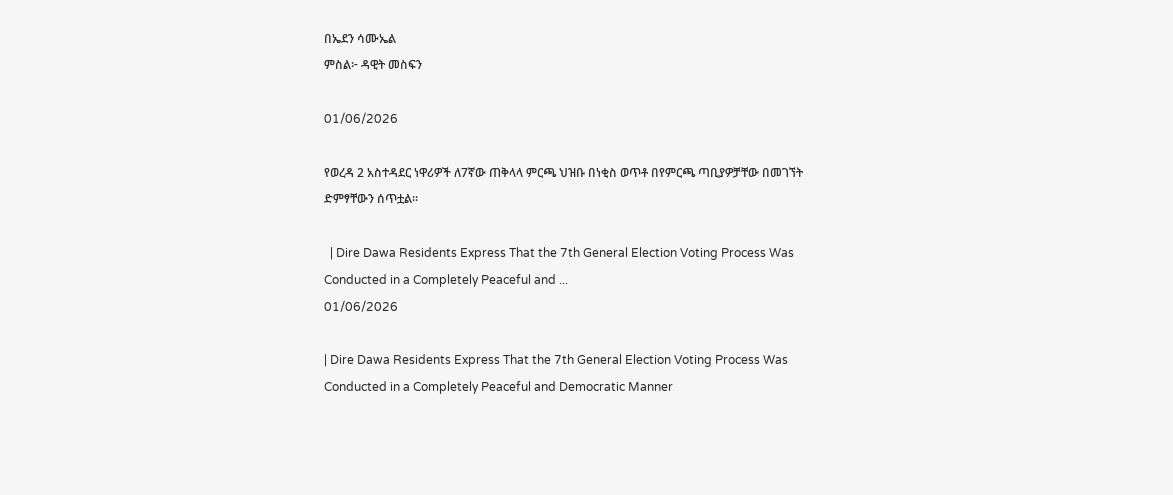በኤደን ሳሙኤል
ምስል፦ ዳዊት መስፍን

01/06/2026

የወረዳ 2 አስተዳደር ነዋሪዎች ለ7ኛው ጠቅላላ ምርጫ ህዝቡ በነቂስ ወጥቶ በየምርጫ ጣቢያዎቻቸው በመገኘት ድምፃቸውን ሰጥቷል።

  | Dire Dawa Residents Express That the 7th General Election Voting Process Was Conducted in a Completely Peaceful and ...
01/06/2026

| Dire Dawa Residents Express That the 7th General Election Voting Process Was Conducted in a Completely Peaceful and Democratic Manner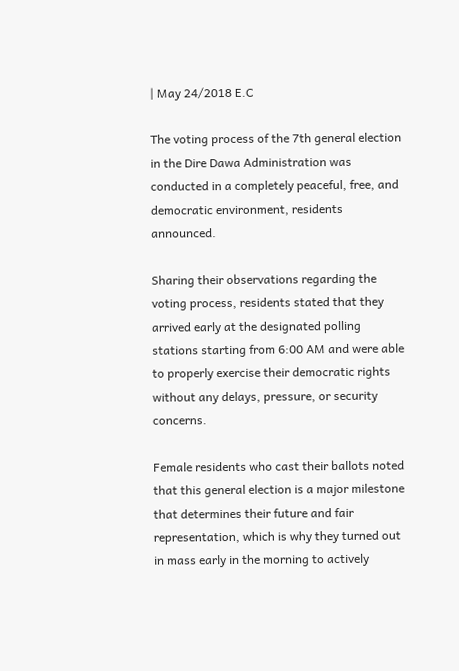| May 24/2018 E.C

The voting process of the 7th general election in the Dire Dawa Administration was conducted in a completely peaceful, free, and democratic environment, residents announced.

Sharing their observations regarding the voting process, residents stated that they arrived early at the designated polling stations starting from 6:00 AM and were able to properly exercise their democratic rights without any delays, pressure, or security concerns.

Female residents who cast their ballots noted that this general election is a major milestone that determines their future and fair representation, which is why they turned out in mass early in the morning to actively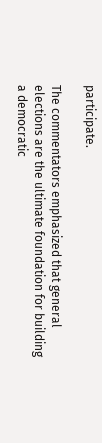participate.

The commentators emphasized that general elections are the ultimate foundation for building a democratic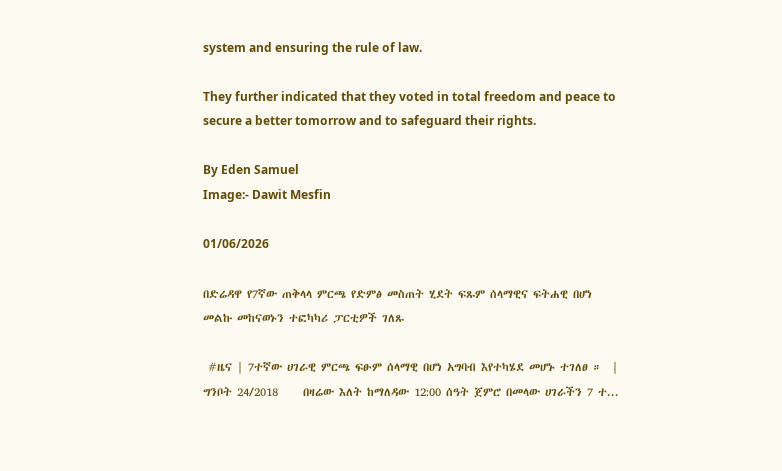system and ensuring the rule of law.

They further indicated that they voted in total freedom and peace to secure a better tomorrow and to safeguard their rights.

By Eden Samuel
Image:- Dawit Mesfin

01/06/2026

በድሬዳዋ የ7ኛው ጠቅላላ ምርጫ የድምፅ መስጠት ሂደት ፍጹም ሰላማዊና ፍትሐዊ በሆነ መልኩ መከናወኑን ተፎካካሪ ፓርቲዎች ገለጹ

 #ዜና | 7ተኛው ሀገራዊ ምርጫ ፍፁም ሰላማዊ በሆነ አግባብ እየተካሄደ መሆኑ ተገለፀ ።  | ግንቦት 24/2018     በዛሬው እለት ከማለዳው 12:00 ሰዓት ጀምሮ በመላው ሀገራችን 7 ተ...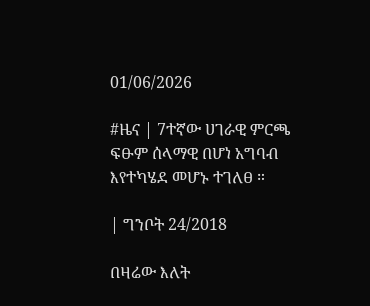01/06/2026

#ዜና | 7ተኛው ሀገራዊ ምርጫ ፍፁም ሰላማዊ በሆነ አግባብ እየተካሄደ መሆኑ ተገለፀ ።

| ግንቦት 24/2018

በዛሬው እለት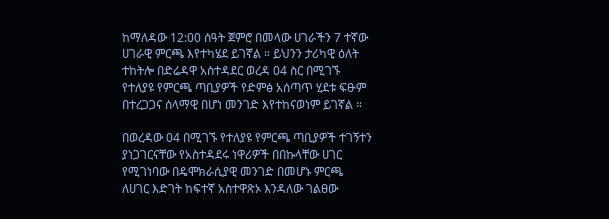ከማለዳው 12:00 ሰዓት ጀምሮ በመላው ሀገራችን 7 ተኛው ሀገራዊ ምርጫ እየተካሄደ ይገኛል ። ይህንን ታሪካዊ ዕለት ተከትሎ በድሬዳዋ አስተዳደር ወረዳ 04 ስር በሚገኙ የተለያዩ የምርጫ ጣቢያዎች የድምፅ አሰጣጥ ሂደቱ ፍፁም በተረጋጋና ሰላማዊ በሆነ መንገድ እየተከናወነም ይገኛል ።

በወረዳው 04 በሚገኙ የተለያዩ የምርጫ ጣቢያዎች ተገኝተን ያነጋገርናቸው የአስተዳደሩ ነዋሪዎች በበኩላቸው ሀገር የሚገነባው በዴሞክራሲያዊ መንገድ በመሆኑ ምርጫ ለሀገር እድገት ከፍተኛ አስተዋጽኦ እንዳለው ገልፀው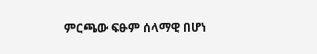ምርጫው ፍፁም ሰላማዊ በሆነ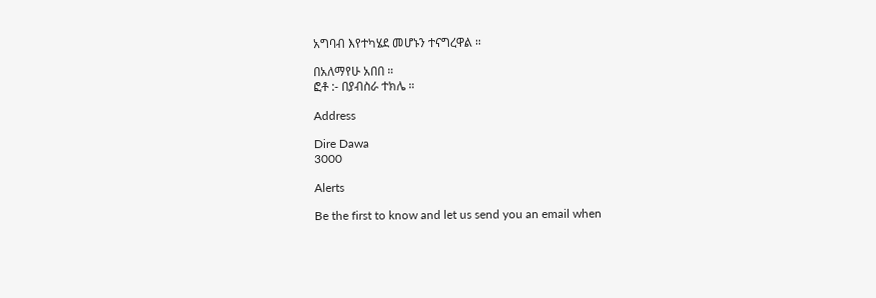አግባብ እየተካሄደ መሆኑን ተናግረዋል ።

በአለማየሁ አበበ ።
ፎቶ :- በያብስራ ተክሌ ።

Address

Dire Dawa
3000

Alerts

Be the first to know and let us send you an email when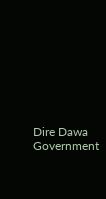Dire Dawa Government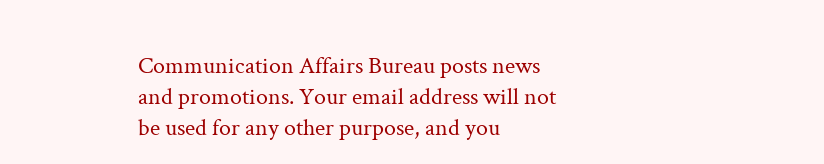Communication Affairs Bureau posts news and promotions. Your email address will not be used for any other purpose, and you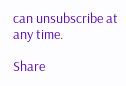can unsubscribe at any time.

Share